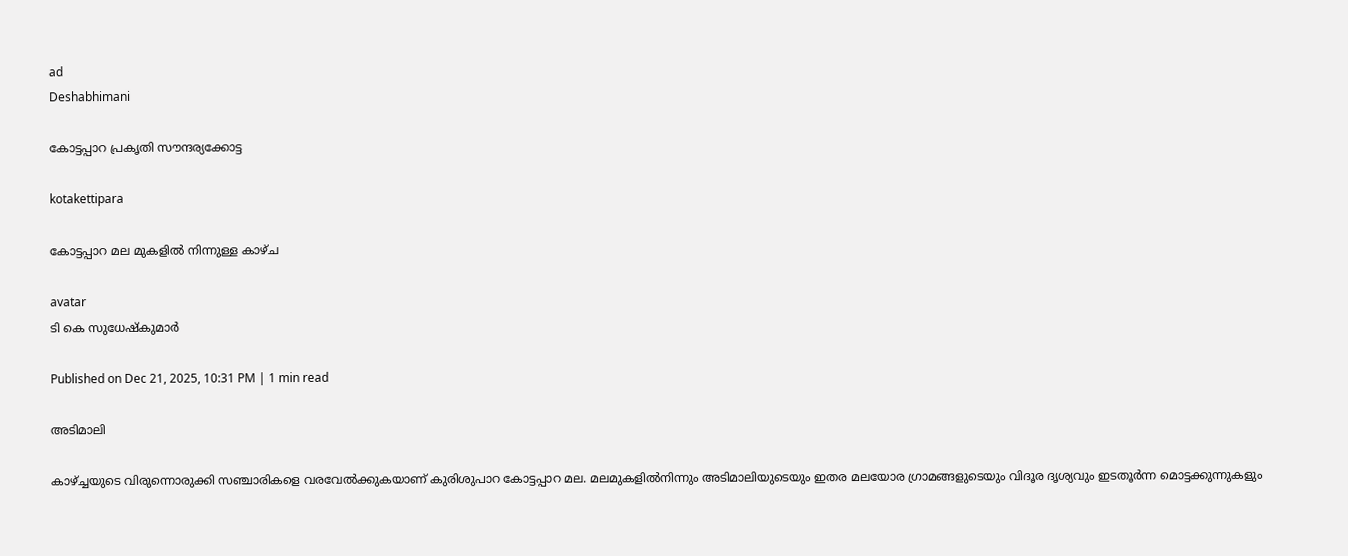ad
Deshabhimani

കോട്ടപ്പാറ പ്രകൃതി സ‍ൗന്ദര്യക്കോട്ട

kotakettipara

കോട്ടപ്പാറ മല മുകളില്‍ നിന്നുള്ള കാഴ്ച

avatar
ടി കെ സുധേഷ്‍കുമാര്‍

Published on Dec 21, 2025, 10:31 PM | 1 min read

അടിമാലി

കാഴ്‌ച്ചയുടെ വിരുന്നൊരുക്കി സഞ്ചാരികളെ വരവേൽക്കുകയാണ്‌ കുരിശുപാറ കോട്ടപ്പാറ മല. മലമുകളില്‍നിന്നും അടിമാലിയുടെയും ഇതര മലയോര ഗ്രാമങ്ങളുടെയും വിദൂര ദൃശ്യവും ഇടതൂര്‍ന്ന മൊട്ടക്കുന്നുകളും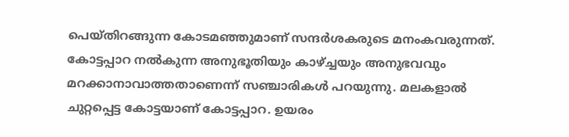പെയ്‌തിറങ്ങുന്ന കോടമഞ്ഞുമാണ്‌ സന്ദര്‍ശകരുടെ മനംകവരുന്നത്‌. കോട്ടപ്പാറ നല്‍കുന്ന അനുഭൂതിയും കാഴ്‌ച്ചയും അനുഭവവും മറക്കാനാവാത്തതാണെന്ന്‌ സഞ്ചാരികള്‍ പറയുന്നു. മലകളാല്‍ ചുറ്റപ്പെട്ട കോട്ടയാണ്‌ കോട്ടപ്പാറ. ഉയരം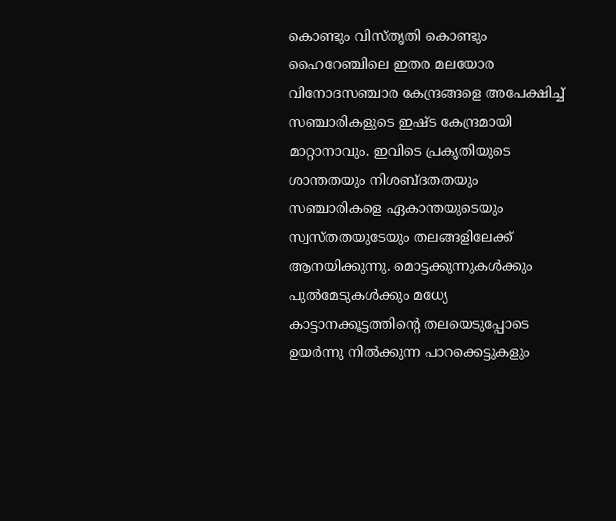കൊണ്ടും വിസ്‌തൃതി കൊണ്ടും ഹൈറേഞ്ചിലെ ഇതര മലയോര വിനോദസഞ്ചാര കേന്ദ്രങ്ങളെ അപേക്ഷിച്ച്‌ സഞ്ചാരികളുടെ ഇഷ്ട കേന്ദ്രമായി മാറ്റാനാവും. ഇവിടെ പ്രകൃതിയുടെ ശാന്തതയും നിശബ്ദതതയും സഞ്ചാരികളെ ഏകാന്തയുടെയും സ്വസ്‌തതയുടേയും തലങ്ങളിലേക്ക്‌ ആനയിക്കുന്നു. മൊട്ടക്കുന്നുകൾക്കും പുല്‍മേടുകള്‍ക്കും മധ്യേ കാട്ടാനക്കൂട്ടത്തിന്റെ തലയെടുപ്പോടെ ഉയര്‍ന്നു നില്‍ക്കുന്ന പാറക്കെട്ടുകളും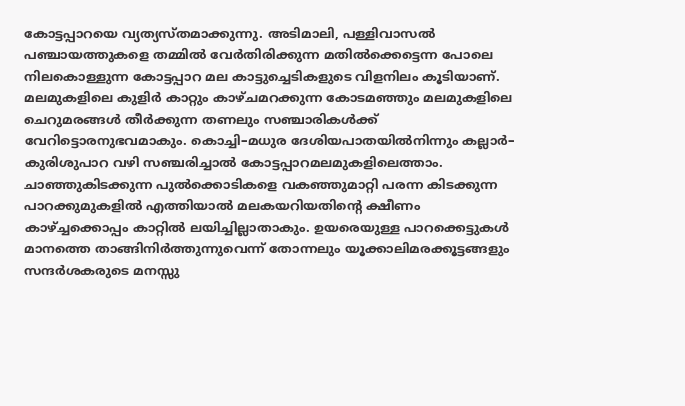കോട്ടപ്പാറയെ വ്യത്യസ്‌തമാക്കുന്നു. അടിമാലി, പള്ളിവാസല്‍ പഞ്ചായത്തുകളെ തമ്മില്‍ വേര്‍തിരിക്കുന്ന മതില്‍ക്കെട്ടെന്ന പോലെ നിലകൊള്ളുന്ന കോട്ടപ്പാറ മല കാട്ടുച്ചെടികളുടെ വിളനിലം കൂടിയാണ്‌. മലമുകളിലെ കുളിര്‍ കാറ്റും കാഴ്‌ചമറക്കുന്ന കോടമഞ്ഞും മലമുകളിലെ ചെറുമരങ്ങള്‍ തീര്‍ക്കുന്ന തണലും സഞ്ചാരികള്‍ക്ക്‌ വേറിട്ടൊരനുഭവമാകും. കൊച്ചി–മധുര ദേശിയപാതയില്‍നിന്നും കല്ലാര്‍– കുരിശുപാറ വഴി സഞ്ചരിച്ചാല്‍ കോട്ടപ്പാറമലമുകളിലെത്താം. ചാഞ്ഞുകിടക്കുന്ന പുല്‍ക്കൊടികളെ വകഞ്ഞുമാറ്റി പരന്ന കിടക്കുന്ന പാറക്കുമുകളില്‍ എത്തിയാല്‍ മലകയറിയതിന്റെ ക്ഷീണം കാഴ്‌ച്ചക്കൊപ്പം കാറ്റില്‍ ലയിച്ചില്ലാതാകും. ഉയരെയുള്ള പാറക്കെട്ടുകള്‍ മാനത്തെ താങ്ങിനിര്‍ത്തുന്നുവെന്ന്‌ തോന്നലും യൂക്കാലിമരക്കൂട്ടങ്ങളും സന്ദര്‍ശകരുടെ മനസ്സു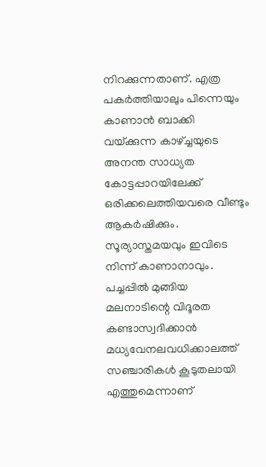നിറക്കുന്നതാണ്. എത്ര പകര്‍ത്തിയാലും പിന്നെയും കാണാന്‍ ബാക്കി വയ്‌ക്കുന്ന കാഴ്‌ച്ചയുടെ അനന്ത സാധ്യത കോട്ടപ്പാറയിലേക്ക്‌ ഒരിക്കലെത്തിയവരെ വീണ്ടും ആകര്‍ഷിക്കും. സൂര്യാസ്തമയവും ഇവിടെ നിന്ന് കാണാനാവും. പച്ചപ്പില്‍ മുങ്ങിയ മലനാടിന്റെ വിദൂരത കണ്ടാസ്വദിക്കാന്‍ മധ്യവേനലവധിക്കാലത്ത്‌ സഞ്ചാരികള്‍ കൂടുതലായി എത്തുമെന്നാണ്‌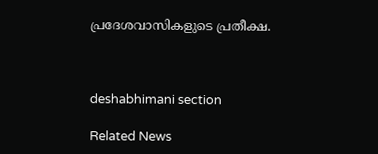പ്രദേശവാസികളുടെ പ്രതീക്ഷ.



deshabhimani section

Related News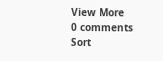View More
0 comments
Sort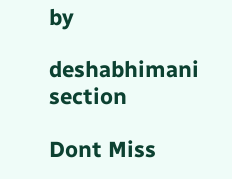by

deshabhimani section

Dont Miss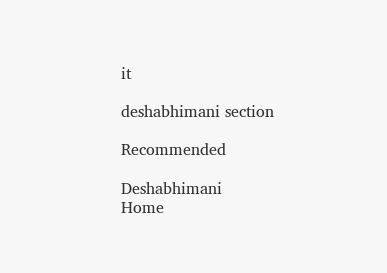it

deshabhimani section

Recommended

Deshabhimani
Home